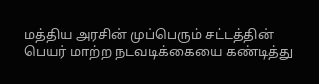மத்திய அரசின் முப்பெரும் சட்டத்தின் பெயர் மாற்ற நடவடிக்கையை கண்டித்து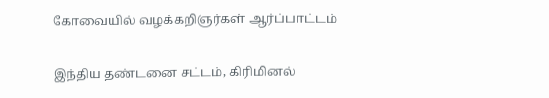கோவையில் வழக்கறிஞர்கள் ஆர்ப்பாட்டம்

இந்திய தண்டனை சட்டம், கிரிமினல்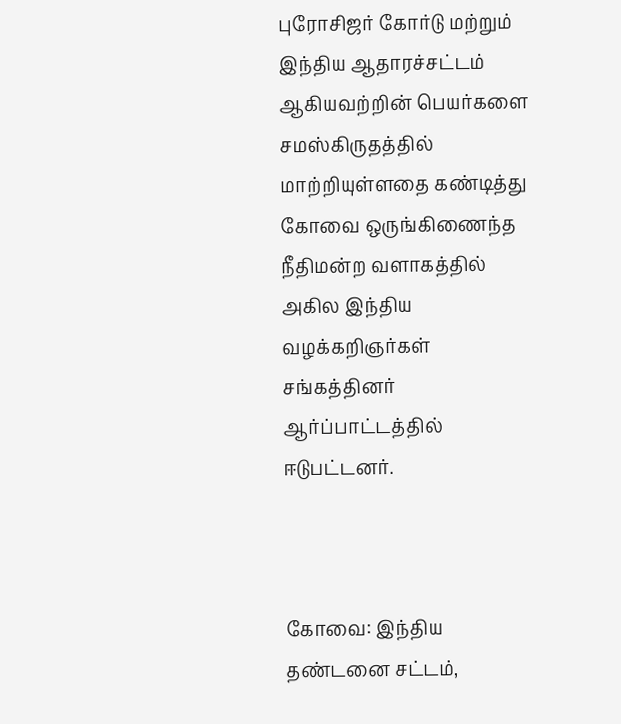புரோசிஜர் கோர்டு மற்றும் இந்திய ஆதாரச்சட்டம் ஆகியவற்றின் பெயர்களை சமஸ்கிருதத்தில் மாற்றியுள்ளதை கண்டித்து கோவை ஒருங்கிணைந்த நீதிமன்ற வளாகத்தில் அகில இந்திய வழக்கறிஞர்கள் சங்கத்தினர் ஆர்ப்பாட்டத்தில் ஈடுபட்டனர்.



கோவை: இந்திய தண்டனை சட்டம்,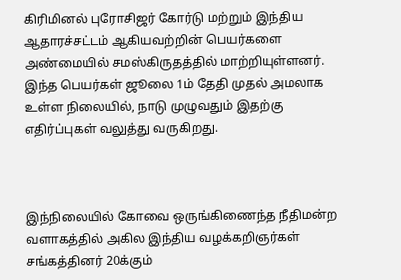கிரிமினல் புரோசிஜர் கோர்டு மற்றும் இந்திய ஆதாரச்சட்டம் ஆகியவற்றின் பெயர்களை அண்மையில் சமஸ்கிருதத்தில் மாற்றியுள்ளனர். இந்த பெயர்கள் ஜூலை 1ம் தேதி முதல் அமலாக உள்ள நிலையில், நாடு முழுவதும் இதற்கு எதிர்ப்புகள் வலுத்து வருகிறது.



இந்நிலையில் கோவை ஒருங்கிணைந்த நீதிமன்ற வளாகத்தில் அகில இந்திய வழக்கறிஞர்கள் சங்கத்தினர் 20க்கும்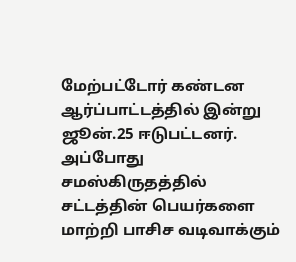மேற்பட்டோர் கண்டன ஆர்ப்பாட்டத்தில் இன்று ஜூன்.25 ஈடுபட்டனர். அப்போது சமஸ்கிருதத்தில் சட்டத்தின் பெயர்களை மாற்றி பாசிச வடிவாக்கும்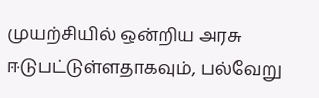முயற்சியில் ஒன்றிய அரசு ஈடுபட்டுள்ளதாகவும், பல்வேறு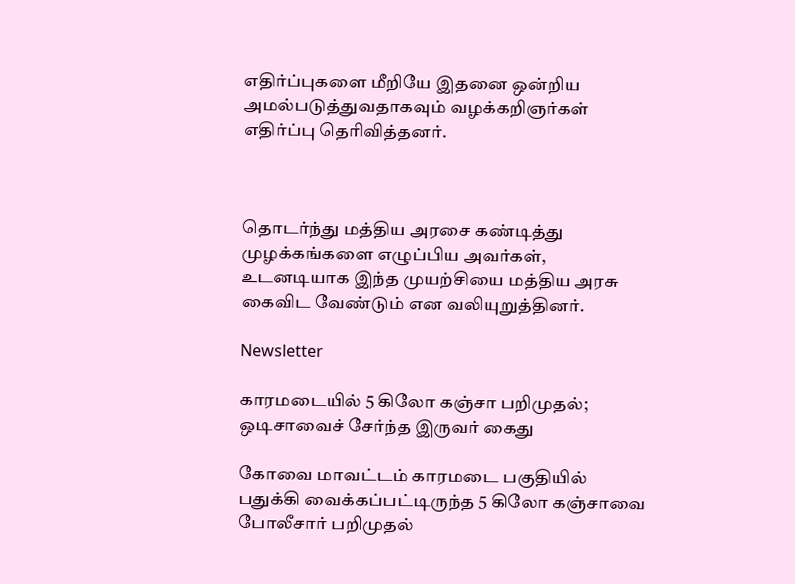எதிர்ப்புகளை மீறியே இதனை ஒன்றிய அமல்படுத்துவதாகவும் வழக்கறிஞர்கள் எதிர்ப்பு தெரிவித்தனர்.



தொடர்ந்து மத்திய அரசை கண்டித்து முழக்கங்களை எழுப்பிய அவர்கள், உடனடியாக இந்த முயற்சியை மத்திய அரசு கைவிட வேண்டும் என வலியுறுத்தினர்.

Newsletter

காரமடையில் 5 கிலோ கஞ்சா பறிமுதல்; ஒடிசாவைச் சேர்ந்த இருவர் கைது

கோவை மாவட்டம் காரமடை பகுதியில் பதுக்கி வைக்கப்பட்டிருந்த 5 கிலோ கஞ்சாவை போலீசார் பறிமுதல்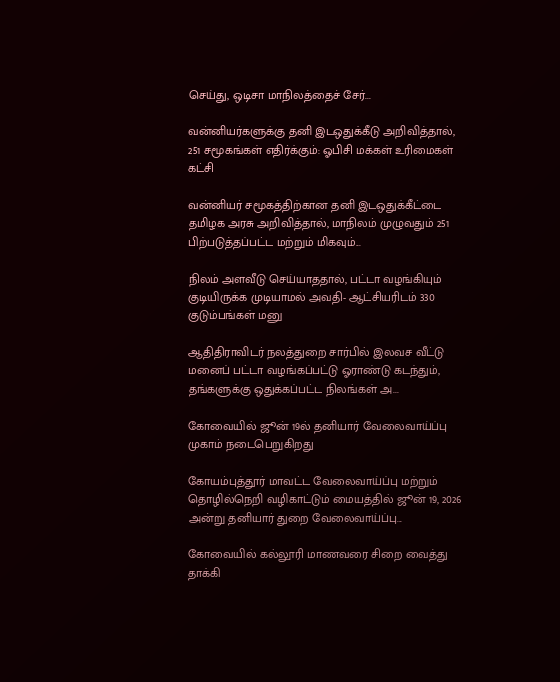செய்து, ஒடிசா மாநிலத்தைச் சேர்...

வன்னியர்களுக்கு தனி இடஒதுக்கீடு அறிவித்தால், 251 சமூகங்கள் எதிர்க்கும்: ஓபிசி மக்கள் உரிமைகள் கட்சி

வன்னியர் சமூகத்திற்கான தனி இடஒதுக்கீட்டை தமிழக அரசு அறிவித்தால், மாநிலம் முழுவதும் 251 பிற்படுத்தப்பட்ட மற்றும் மிகவும்...

நிலம் அளவீடு செய்யாததால், பட்டா வழங்கியும் குடியிருக்க முடியாமல் அவதி- ஆட்சியரிடம் 330 குடும்பங்கள் மனு

ஆதிதிராவிடர் நலத்துறை சார்பில் இலவச வீட்டு மனைப் பட்டா வழங்கப்பட்டு ஓராண்டு கடந்தும், தங்களுக்கு ஒதுக்கப்பட்ட நிலங்கள் அ...

கோவையில் ஜூன் 19ல் தனியார் வேலைவாய்ப்பு முகாம் நடைபெறுகிறது

கோயம்புத்தூர் மாவட்ட வேலைவாய்ப்பு மற்றும் தொழில்நெறி வழிகாட்டும் மையத்தில் ஜூன் 19, 2026 அன்று தனியார் துறை வேலைவாய்ப்பு...

கோவையில் கல்லூரி மாணவரை சிறை வைத்து தாக்கி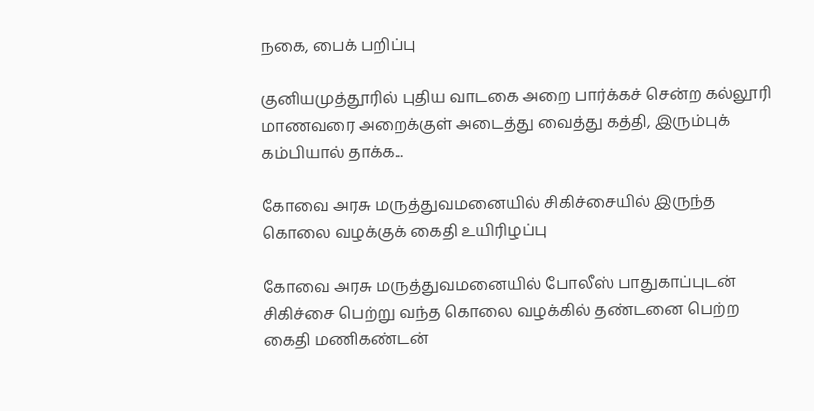நகை, பைக் பறிப்பு

குனியமுத்தூரில் புதிய வாடகை அறை பார்க்கச் சென்ற கல்லூரி மாணவரை அறைக்குள் அடைத்து வைத்து கத்தி, இரும்புக் கம்பியால் தாக்க...

கோவை அரசு மருத்துவமனையில் சிகிச்சையில் இருந்த கொலை வழக்குக் கைதி உயிரிழப்பு

கோவை அரசு மருத்துவமனையில் போலீஸ் பாதுகாப்புடன் சிகிச்சை பெற்று வந்த கொலை வழக்கில் தண்டனை பெற்ற கைதி மணிகண்டன்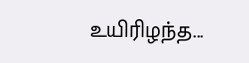உயிரிழந்த...